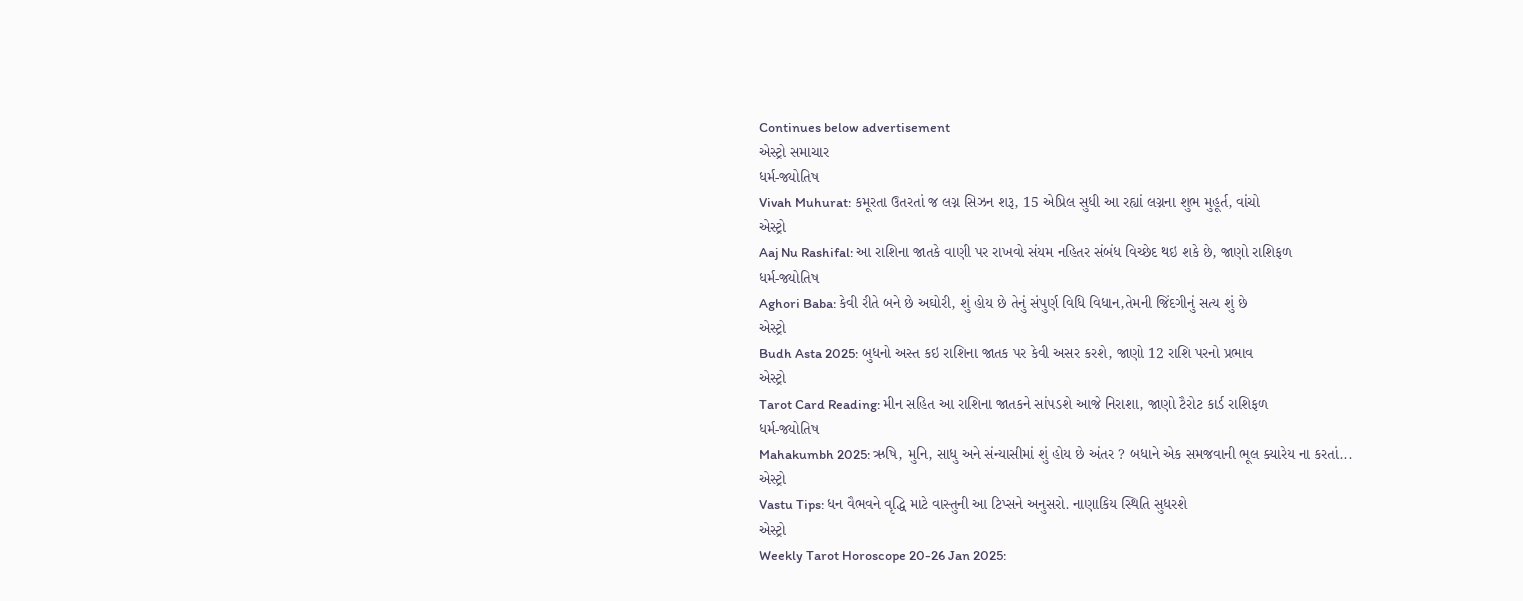Continues below advertisement
એસ્ટ્રો સમાચાર
ધર્મ-જ્યોતિષ
Vivah Muhurat: કમૂરતા ઉતરતાં જ લગ્ન સિઝન શરૂ, 15 એપ્રિલ સુધી આ રહ્યાં લગ્નના શુભ મુહૂર્ત, વાંચો
એસ્ટ્રો
Aaj Nu Rashifal: આ રાશિના જાતકે વાણી પર રાખવો સંયમ નહિતર સંબંધ વિચ્છેદ થઇ શકે છે, જાણો રાશિફળ
ધર્મ-જ્યોતિષ
Aghori Baba: કેવી રીતે બને છે અઘોરી, શું હોય છે તેનું સંપુર્ણ વિધિ વિધાન,તેમની જિંદગીનું સત્ય શું છે
એસ્ટ્રો
Budh Asta 2025: બુધનો અસ્ત કઇ રાશિના જાતક પર કેવી અસર કરશે, જાણો 12 રાશિ પરનો પ્રભાવ
એસ્ટ્રો
Tarot Card Reading: મીન સહિત આ રાશિના જાતકને સાંપડશે આજે નિરાશા, જાણો ટૈરોટ કાર્ડ રાશિફળ
ધર્મ-જ્યોતિષ
Mahakumbh 2025: ઋષિ, મુનિ, સાધુ અને સંન્યાસીમાં શું હોય છે અંતર ? બધાને એક સમજવાની ભૂલ ક્યારેય ના કરતાં...
એસ્ટ્રો
Vastu Tips: ધન વૈભવને વૃદ્ધિ માટે વાસ્તુની આ ટિપ્સને અનુસરો. નાણાકિય સ્થિતિ સુધરશે
એસ્ટ્રો
Weekly Tarot Horoscope 20-26 Jan 2025: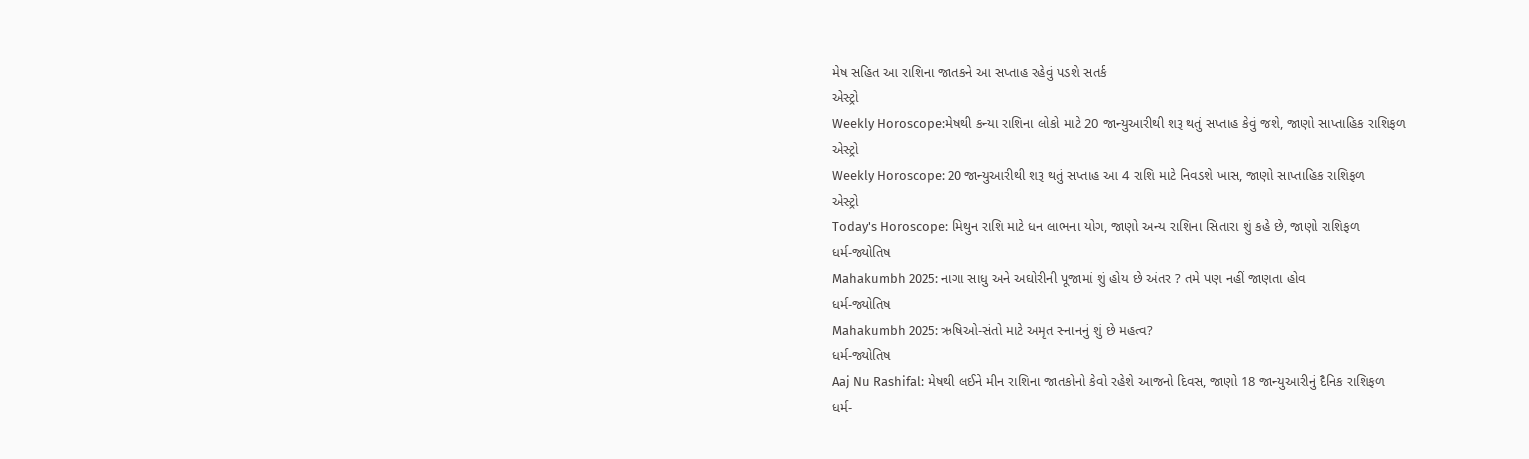મેષ સહિત આ રાશિના જાતકને આ સપ્તાહ રહેવું પડશે સતર્ક
એસ્ટ્રો
Weekly Horoscope:મેષથી કન્યા રાશિના લોકો માટે 20 જાન્યુઆરીથી શરૂ થતું સપ્તાહ કેવું જશે, જાણો સાપ્તાહિક રાશિફળ
એસ્ટ્રો
Weekly Horoscope: 20 જાન્યુઆરીથી શરૂ થતું સપ્તાહ આ 4 રાશિ માટે નિવડશે ખાસ, જાણો સાપ્તાહિક રાશિફળ
એસ્ટ્રો
Today's Horoscope: મિથુન રાશિ માટે ધન લાભના યોગ, જાણો અન્ય રાશિના સિતારા શું કહે છે, જાણો રાશિફળ
ધર્મ-જ્યોતિષ
Mahakumbh 2025: નાગા સાધુ અને અઘોરીની પૂજામાં શું હોય છે અંતર ? તમે પણ નહીં જાણતા હોવ
ધર્મ-જ્યોતિષ
Mahakumbh 2025: ઋષિઓ-સંતો માટે અમૃત સ્નાનનું શું છે મહત્વ?
ધર્મ-જ્યોતિષ
Aaj Nu Rashifal: મેષથી લઈને મીન રાશિના જાતકોનો કેવો રહેશે આજનો દિવસ, જાણો 18 જાન્યુઆરીનું દૈનિક રાશિફળ
ધર્મ-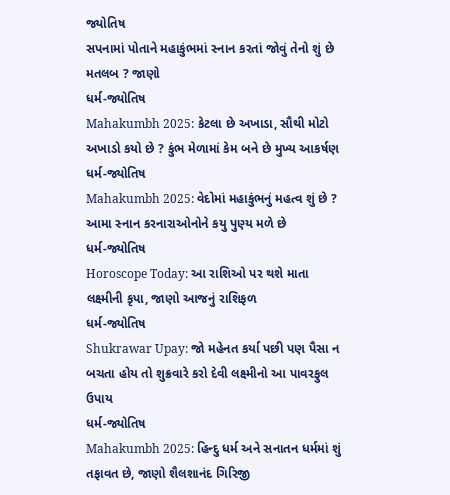જ્યોતિષ
સપનામાં પોતાને મહાકુંભમાં સ્નાન કરતાં જોવું તેનો શું છે મતલબ ? જાણો
ધર્મ-જ્યોતિષ
Mahakumbh 2025: કેટલા છે અખાડા, સૌથી મોટો અખાડો કયો છે ? કુંભ મેળામાં કેમ બને છે મુખ્ય આકર્ષણ
ધર્મ-જ્યોતિષ
Mahakumbh 2025: વેદોમાં મહાકુંભનું મહત્વ શું છે ? આમા સ્નાન કરનારાઓનોને કયુ પુણ્ય મળે છે
ધર્મ-જ્યોતિષ
Horoscope Today: આ રાશિઓ પર થશે માતા લક્ષ્મીની કૃપા, જાણો આજનું રાશિફળ
ધર્મ-જ્યોતિષ
Shukrawar Upay: જો મહેનત કર્યા પછી પણ પૈસા ન બચતા હોય તો શુક્રવારે કરો દેવી લક્ષ્મીનો આ પાવરફુલ ઉપાય
ધર્મ-જ્યોતિષ
Mahakumbh 2025: હિન્દુ ધર્મ અને સનાતન ધર્મમાં શું તફાવત છે, જાણો શૈલશાનંદ ગિરિજી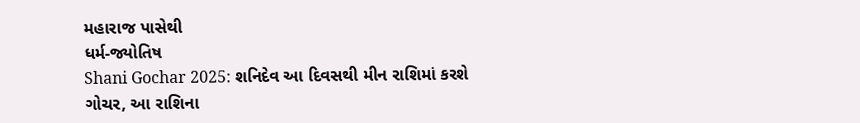મહારાજ પાસેથી
ધર્મ-જ્યોતિષ
Shani Gochar 2025: શનિદેવ આ દિવસથી મીન રાશિમાં કરશે ગોચર, આ રાશિના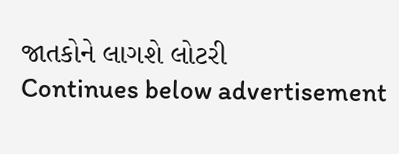જાતકોને લાગશે લોટરી
Continues below advertisement